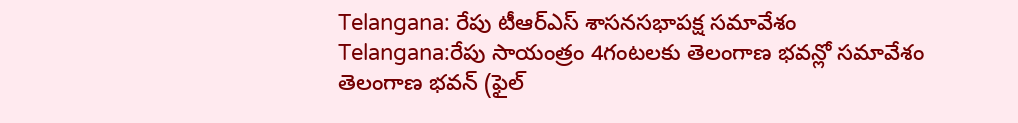Telangana: రేపు టీఆర్ఎస్ శాసనసభాపక్ష సమావేశం
Telangana:రేపు సాయంత్రం 4గంటలకు తెలంగాణ భవన్లో సమావేశం
తెలంగాణ భవన్ (ఫైల్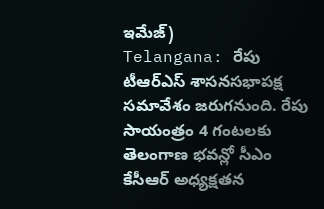ఇమేజ్)
Telangana: రేపు టీఆర్ఎస్ శాసనసభాపక్ష సమావేశం జరుగనుంది. రేపు సాయంత్రం 4 గంటలకు తెలంగాణ భవన్లో సీఎం కేసీఆర్ అధ్యక్షతన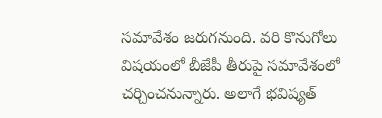సమావేశం జరుగనుంది. వరి కొనుగోలు విషయంలో బీజేపీ తీరుపై సమావేశంలో చర్చించనున్నారు. అలాగే భవిష్యత్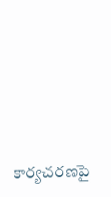కార్యచరణపై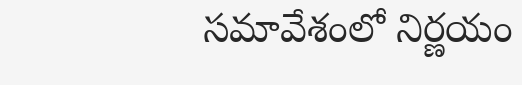సమావేశంలో నిర్ణయం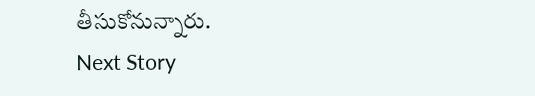తీసుకోనున్నారు.
Next Story